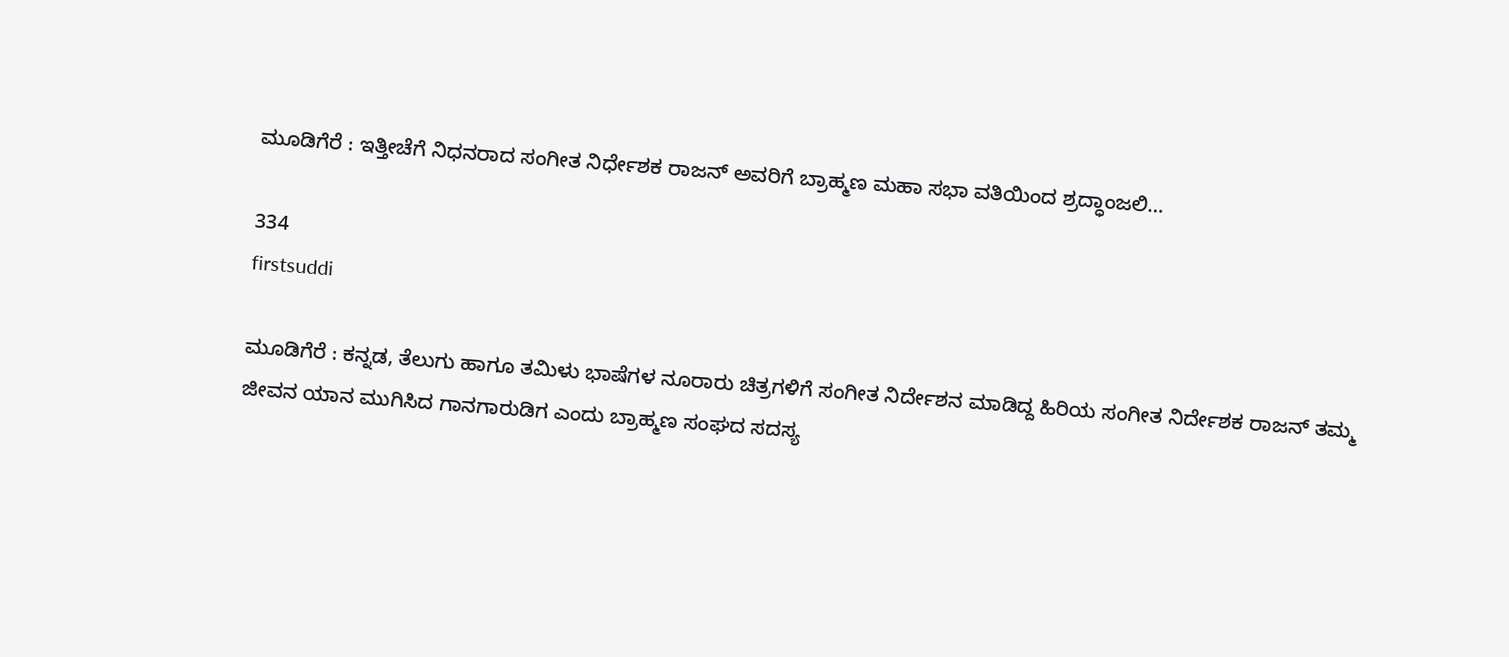ಮೂಡಿಗೆರೆ : ಇತ್ತೀಚೆಗೆ ನಿಧನರಾದ ಸಂಗೀತ ನಿರ್ಧೇಶಕ ರಾಜನ್ ಅವರಿಗೆ ಬ್ರಾಹ್ಮಣ ಮಹಾ ಸಭಾ ವತಿಯಿಂದ ಶ್ರದ್ಧಾಂಜಲಿ…

334
firstsuddi

ಮೂಡಿಗೆರೆ : ಕನ್ನಡ, ತೆಲುಗು ಹಾಗೂ ತಮಿಳು ಭಾಷೆಗಳ ನೂರಾರು ಚಿತ್ರಗಳಿಗೆ ಸಂಗೀತ ನಿರ್ದೇಶನ ಮಾಡಿದ್ದ ಹಿರಿಯ ಸಂಗೀತ ನಿರ್ದೇಶಕ ರಾಜನ್ ತಮ್ಮ ಜೀವನ ಯಾನ ಮುಗಿಸಿದ ಗಾನಗಾರುಡಿಗ ಎಂದು ಬ್ರಾಹ್ಮಣ ಸಂಘದ ಸದಸ್ಯ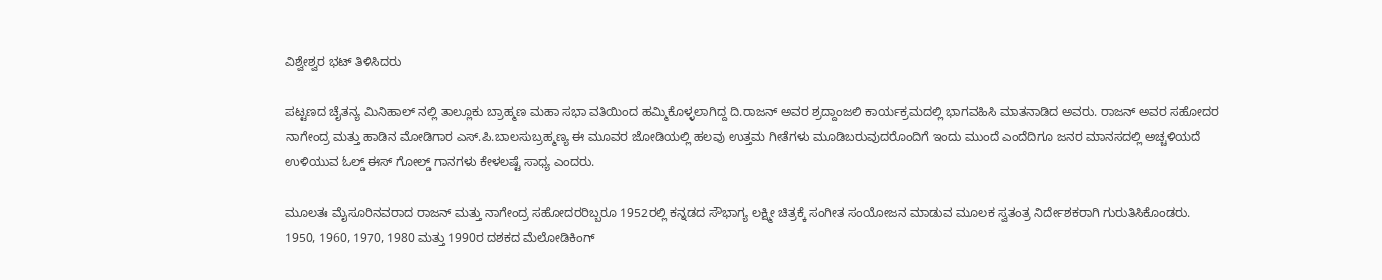ವಿಶ್ವೇಶ್ವರ ಭಟ್ ತಿಳಿಸಿದರು

ಪಟ್ಟಣದ ಚೈತನ್ಯ ಮಿನಿಹಾಲ್ ನಲ್ಲಿ ತಾಲ್ಲೂಕು ಬ್ರಾಹ್ಮಣ ಮಹಾ ಸಭಾ ವತಿಯಿಂದ ಹಮ್ಮಿಕೊಳ್ಳಲಾಗಿದ್ದ ದಿ.ರಾಜನ್ ಅವರ ಶ್ರದ್ದಾಂಜಲಿ ಕಾರ್ಯಕ್ರಮದಲ್ಲಿ ಭಾಗವಹಿಸಿ ಮಾತನಾಡಿದ ಅವರು. ರಾಜನ್ ಅವರ ಸಹೋದರ ನಾಗೇಂದ್ರ ಮತ್ತು ಹಾಡಿನ ಮೋಡಿಗಾರ ಎಸ್.ಪಿ.ಬಾಲಸುಬ್ರಹ್ಮಣ್ಯ ಈ ಮೂವರ ಜೋಡಿಯಲ್ಲಿ ಹಲವು ಉತ್ತಮ ಗೀತೆಗಳು ಮೂಡಿಬರುವುದರೊಂದಿಗೆ ಇಂದು ಮುಂದೆ ಎಂದೆದಿಗೂ ಜನರ ಮಾನಸದಲ್ಲಿ ಅಚ್ಚಳಿಯದೆ ಉಳಿಯುವ ಓಲ್ಡ್ ಈಸ್ ಗೋಲ್ಡ್ ಗಾನಗಳು ಕೇಳಲಷ್ಟೆ ಸಾಧ್ಯ ಎಂದರು.

ಮೂಲತಃ ಮೈಸೂರಿನವರಾದ ರಾಜನ್ ಮತ್ತು ನಾಗೇಂದ್ರ ಸಹೋದರರಿಬ್ಬರೂ 1952ರಲ್ಲಿ ಕನ್ನಡದ ಸೌಭಾಗ್ಯ ಲಕ್ಷ್ಮೀ ಚಿತ್ರಕ್ಕೆ ಸಂಗೀತ ಸಂಯೋಜನ ಮಾಡುವ ಮೂಲಕ ಸ್ವತಂತ್ರ ನಿರ್ದೇಶಕರಾಗಿ ಗುರುತಿಸಿಕೊಂಡರು.
1950, 1960, 1970, 1980 ಮತ್ತು 1990ರ ದಶಕದ ಮೆಲೋಡಿಕಿಂಗ್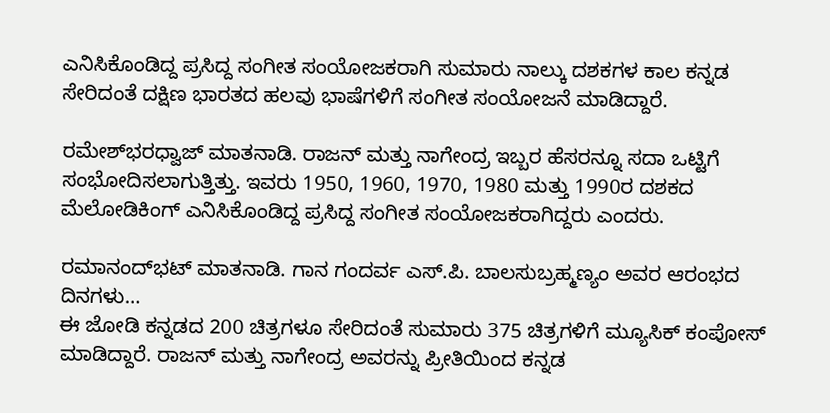ಎನಿಸಿಕೊಂಡಿದ್ದ ಪ್ರಸಿದ್ದ ಸಂಗೀತ ಸಂಯೋಜಕರಾಗಿ ಸುಮಾರು ನಾಲ್ಕು ದಶಕಗಳ ಕಾಲ ಕನ್ನಡ ಸೇರಿದಂತೆ ದಕ್ಷಿಣ ಭಾರತದ ಹಲವು ಭಾಷೆಗಳಿಗೆ ಸಂಗೀತ ಸಂಯೋಜನೆ ಮಾಡಿದ್ದಾರೆ.

ರಮೇಶ್‍ಭರಧ್ವಾಜ್ ಮಾತನಾಡಿ. ರಾಜನ್ ಮತ್ತು ನಾಗೇಂದ್ರ ಇಬ್ಬರ ಹೆಸರನ್ನೂ ಸದಾ ಒಟ್ಟಿಗೆ ಸಂಭೋದಿಸಲಾಗುತ್ತಿತ್ತು. ಇವರು 1950, 1960, 1970, 1980 ಮತ್ತು 1990ರ ದಶಕದ ಮೆಲೋಡಿಕಿಂಗ್ ಎನಿಸಿಕೊಂಡಿದ್ದ ಪ್ರಸಿದ್ದ ಸಂಗೀತ ಸಂಯೋಜಕರಾಗಿದ್ದರು ಎಂದರು.

ರಮಾನಂದ್‍ಭಟ್ ಮಾತನಾಡಿ. ಗಾನ ಗಂದರ್ವ ಎಸ್.ಪಿ. ಬಾಲಸುಬ್ರಹ್ಮಣ್ಯಂ ಅವರ ಆರಂಭದ ದಿನಗಳು…
ಈ ಜೋಡಿ ಕನ್ನಡದ 200 ಚಿತ್ರಗಳೂ ಸೇರಿದಂತೆ ಸುಮಾರು 375 ಚಿತ್ರಗಳಿಗೆ ಮ್ಯೂಸಿಕ್ ಕಂಪೋಸ್ ಮಾಡಿದ್ದಾರೆ. ರಾಜನ್ ಮತ್ತು ನಾಗೇಂದ್ರ ಅವರನ್ನು ಪ್ರೀತಿಯಿಂದ ಕನ್ನಡ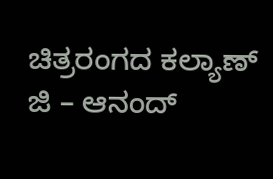ಚಿತ್ರರಂಗದ ಕಲ್ಯಾಣ್ ಜಿ – ಆನಂದ್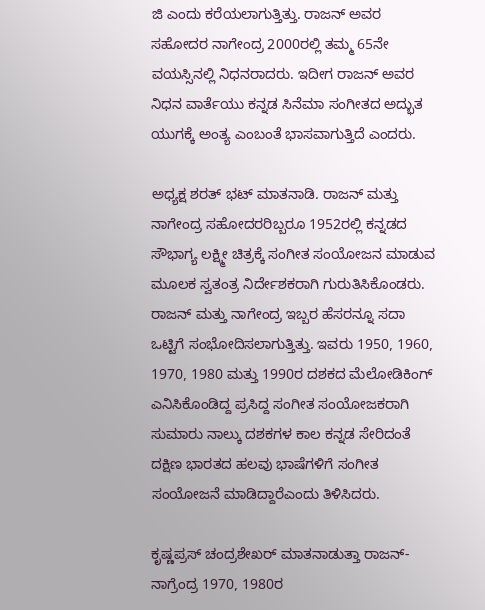ಜಿ ಎಂದು ಕರೆಯಲಾಗುತ್ತಿತ್ತು. ರಾಜನ್ ಅವರ ಸಹೋದರ ನಾಗೇಂದ್ರ 2000ರಲ್ಲಿ ತಮ್ಮ 65ನೇ ವಯಸ್ಸಿನಲ್ಲಿ ನಿಧನರಾದರು. ಇದೀಗ ರಾಜನ್ ಅವರ ನಿಧನ ವಾರ್ತೆಯು ಕನ್ನಡ ಸಿನೆಮಾ ಸಂಗೀತದ ಅದ್ಭುತ ಯುಗಕ್ಕೆ ಅಂತ್ಯ ಎಂಬಂತೆ ಭಾಸವಾಗುತ್ತಿದೆ ಎಂದರು.

ಅಧ್ಯಕ್ಷ ಶರತ್ ಭಟ್ ಮಾತನಾಡಿ. ರಾಜನ್ ಮತ್ತು ನಾಗೇಂದ್ರ ಸಹೋದರರಿಬ್ಬರೂ 1952ರಲ್ಲಿ ಕನ್ನಡದ ಸೌಭಾಗ್ಯ ಲಕ್ಷ್ಮೀ ಚಿತ್ರಕ್ಕೆ ಸಂಗೀತ ಸಂಯೋಜನ ಮಾಡುವ ಮೂಲಕ ಸ್ವತಂತ್ರ ನಿರ್ದೇಶಕರಾಗಿ ಗುರುತಿಸಿಕೊಂಡರು. ರಾಜನ್ ಮತ್ತು ನಾಗೇಂದ್ರ ಇಬ್ಬರ ಹೆಸರನ್ನೂ ಸದಾ ಒಟ್ಟಿಗೆ ಸಂಭೋದಿಸಲಾಗುತ್ತಿತ್ತು. ಇವರು 1950, 1960, 1970, 1980 ಮತ್ತು 1990ರ ದಶಕದ ಮೆಲೋಡಿಕಿಂಗ್ ಎನಿಸಿಕೊಂಡಿದ್ದ ಪ್ರಸಿದ್ದ ಸಂಗೀತ ಸಂಯೋಜಕರಾಗಿ ಸುಮಾರು ನಾಲ್ಕು ದಶಕಗಳ ಕಾಲ ಕನ್ನಡ ಸೇರಿದಂತೆ ದಕ್ಷಿಣ ಭಾರತದ ಹಲವು ಭಾಷೆಗಳಿಗೆ ಸಂಗೀತ ಸಂಯೋಜನೆ ಮಾಡಿದ್ದಾರೆಎಂದು ತಿಳಿಸಿದರು.

ಕೃಷ್ಣಪ್ರಸ್ ಚಂದ್ರಶೇಖರ್ ಮಾತನಾಡುತ್ತಾ ರಾಜನ್-ನಾಗ್ರೆಂದ್ರ 1970, 1980ರ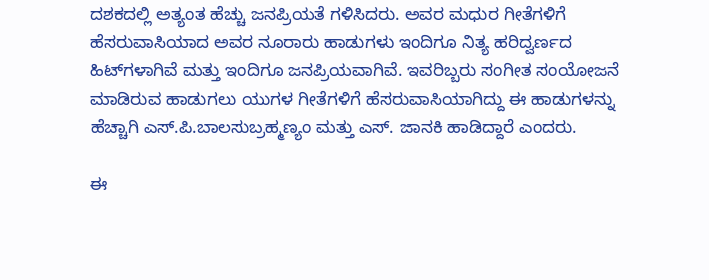ದಶಕದಲ್ಲಿ ಅತ್ಯಂತ ಹೆಚ್ಚು ಜನಪ್ರಿಯತೆ ಗಳಿಸಿದರು. ಅವರ ಮಧುರ ಗೀತೆಗಳಿಗೆ ಹೆಸರುವಾಸಿಯಾದ ಅವರ ನೂರಾರು ಹಾಡುಗಳು ಇಂದಿಗೂ ನಿತ್ಯ ಹರಿದ್ವರ್ಣದ ಹಿಟ್‍ಗಳಾಗಿವೆ ಮತ್ತು ಇಂದಿಗೂ ಜನಪ್ರಿಯವಾಗಿವೆ. ಇವರಿಬ್ಬರು ಸಂಗೀತ ಸಂಯೋಜನೆ ಮಾಡಿರುವ ಹಾಡುಗಲು ಯುಗಳ ಗೀತೆಗಳಿಗೆ ಹೆಸರುವಾಸಿಯಾಗಿದ್ದು ಈ ಹಾಡುಗಳನ್ನು ಹೆಚ್ಚಾಗಿ ಎಸ್.ಪಿ.ಬಾಲಸುಬ್ರಹ್ಮಣ್ಯಂ ಮತ್ತು ಎಸ್. ಜಾನಕಿ ಹಾಡಿದ್ದಾರೆ ಎಂದರು.

ಈ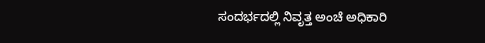ಸಂದರ್ಭದಲ್ಲಿ ನಿವೃತ್ತ ಅಂಚೆ ಅಧಿಕಾರಿ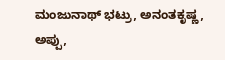ಮಂಜುನಾಥ್ ಭಟ್ರು, ಅನಂತಕೃಷ್ಣ, ಅಪ್ಪು,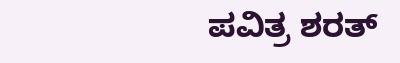ಪವಿತ್ರ ಶರತ್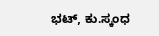ಭಟ್, ಕು.ಸ್ಕಂಧ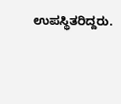ಉಪಸ್ಥಿತರಿದ್ದರು.